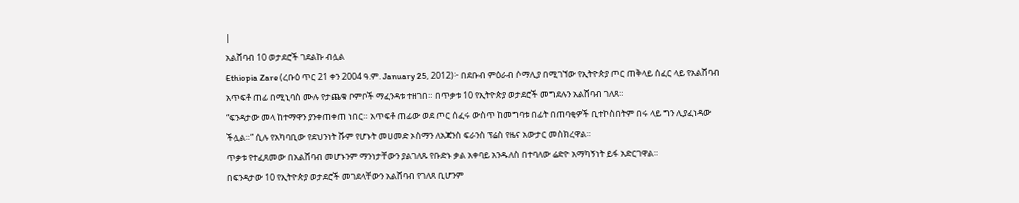|
አልሸባብ 10 ወታደሮች ገደልኩ ብሏል
Ethiopia Zare (ረቡዕ ጥር 21 ቀን 2004 ዓ.ም. January 25, 2012)፦ በደቡብ ምዕራብ ሶማሊያ በሚገኘው የኢትዮጵያ ጦር ጠቅላይ ሰፈር ላይ የአልሸባብ አጥፍቶ ጠፊ በሚኒባስ ሙሉ የታጨቁ ቦምቦች ማፈንዳቱ ተዘገበ። በጥቃቱ 10 የኢትዮጵያ ወታደሮች መግደሉን አልሸባብ ገለጸ።
“ፍንዳታው መላ ከተማዋን ያንቀጠቀጠ ነበር። አጥፍቶ ጠፊው ወደ ጦር ሰፈሩ ውስጥ ከመግባቱ በፊት በጠባቂዎች ቢተኮስበትም በሩ ላይ ግን ሊያፈነዳው ችሏል።” ሲሉ የአካባቢው የደህንነት ሹም የሆኑት መሀመድ ኦስማን ለአጃንስ ፍራንስ ፕሬስ የዜና አውታር መስክረዋል።
ጥቃቱ የተፈጸመው በአልሸባብ መሆኑንም ማንነታቸውን ያልገለጹ የቡድኑ ቃል አቀባይ አንዱለስ በተባለው ሬድዮ አማካኝነት ይፋ አድርገዋል።
በፍንዳታው 10 የኢትዮጵያ ወታደሮች መገደላቸውን አልሸባብ የገለጸ ቢሆንም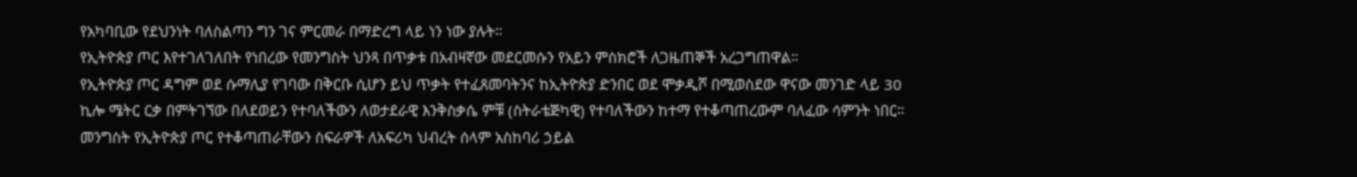የአካባቢው የደህንነት ባለስልጣን ግን ገና ምርመራ በማድረግ ላይ ነን ነው ያሉት።
የኢትዮጵያ ጦር እየተገለገለበት የነበረው የመንግስት ህንጻ በጥቃቱ በአብዛኛው መደርመሱን የአይን ምስክሮች ለጋዜጠኞች አረጋግጠዋል።
የኢትዮጵያ ጦር ዳግም ወደ ሱማሊያ የገባው በቅርቡ ሲሆን ይህ ጥቃት የተፈጸመባትንና ከኢትዮጵያ ድንበር ወደ ሞቃዲሾ በሚወስደው ዋናው መንገድ ላይ 30 ኪሎ ሜትር ርቃ በምትገኘው በለደወይን የተባለችውን ለወታደራዊ እንቅስቃሴ ምቹ (ስትራቴጅካዊ) የተባለችውን ከተማ የተቆጣጠረውም ባለፈው ሳምንት ነበር። መንግስት የኢትዮጵያ ጦር የተቆጣጠራቸውን ስፍራዎች ለአፍሪካ ህብረት ሰላም አስከባሪ ኃይል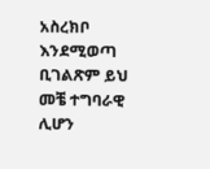አስረክቦ እንደሚወጣ ቢገልጽም ይህ መቼ ተግባራዊ ሊሆን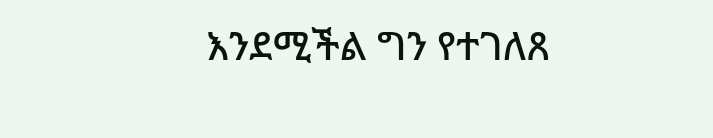እንደሚችል ግን የተገለጸ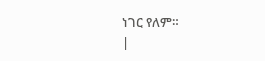ነገር የለም።
|